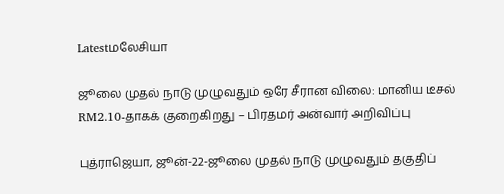Latestமலேசியா

ஜூலை முதல் நாடு முழுவதும் ஒரே சீரான விலை: மானிய டீசல் RM2.10-தாகக் குறைகிறது – பிரதமர் அன்வார் அறிவிப்பு

புத்ராஜெயா, ஜூன்-22-ஜூலை முதல் நாடு முழுவதும் தகுதிப்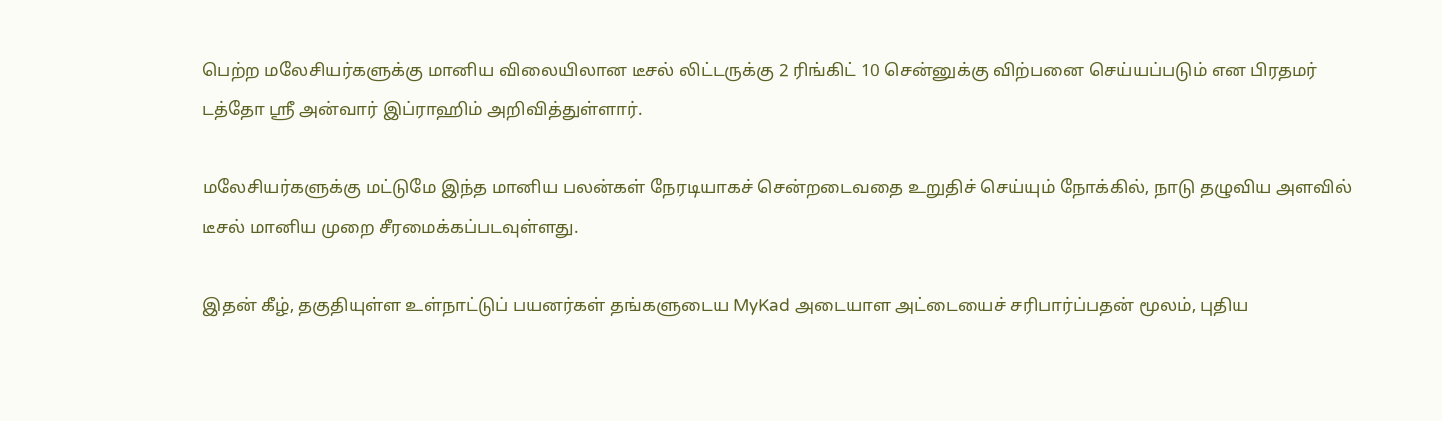பெற்ற மலேசியர்களுக்கு மானிய விலையிலான டீசல் லிட்டருக்கு 2 ரிங்கிட் 10 சென்னுக்கு விற்பனை செய்யப்படும் என பிரதமர் டத்தோ ஸ்ரீ அன்வார் இப்ராஹிம் அறிவித்துள்ளார்.

மலேசியர்களுக்கு மட்டுமே இந்த மானிய பலன்கள் நேரடியாகச் சென்றடைவதை உறுதிச் செய்யும் நோக்கில், நாடு தழுவிய அளவில் டீசல் மானிய முறை சீரமைக்கப்படவுள்ளது.

இதன் கீழ், தகுதியுள்ள உள்நாட்டுப் பயனர்கள் தங்களுடைய MyKad அடையாள அட்டையைச் சரிபார்ப்பதன் மூலம், புதிய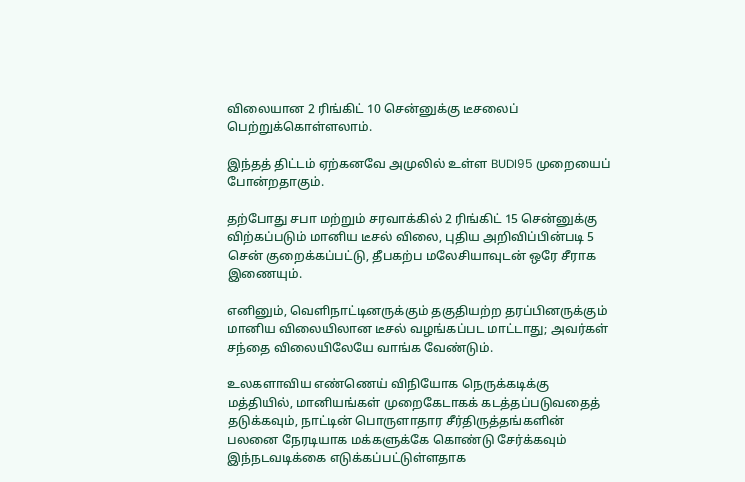விலையான 2 ரிங்கிட் 10 சென்னுக்கு டீசலைப் பெற்றுக்கொள்ளலாம்.

இந்தத் திட்டம் ஏற்கனவே அமுலில் உள்ள BUDI95 முறையைப் போன்றதாகும்.

தற்போது சபா மற்றும் சரவாக்கில் 2 ரிங்கிட் 15 சென்னுக்கு விற்கப்படும் மானிய டீசல் விலை, புதிய அறிவிப்பின்படி 5 சென் குறைக்கப்பட்டு, தீபகற்ப மலேசியாவுடன் ஒரே சீராக இணையும்.

எனினும், வெளிநாட்டினருக்கும் தகுதியற்ற தரப்பினருக்கும் மானிய விலையிலான டீசல் வழங்கப்பட மாட்டாது; அவர்கள் சந்தை விலையிலேயே வாங்க வேண்டும்.

உலகளாவிய எண்ணெய் விநியோக நெருக்கடிக்கு மத்தியில், மானியங்கள் முறைகேடாகக் கடத்தப்படுவதைத் தடுக்கவும், நாட்டின் பொருளாதார சீர்திருத்தங்களின் பலனை நேரடியாக மக்களுக்கே கொண்டு சேர்க்கவும் இந்நடவடிக்கை எடுக்கப்பட்டுள்ளதாக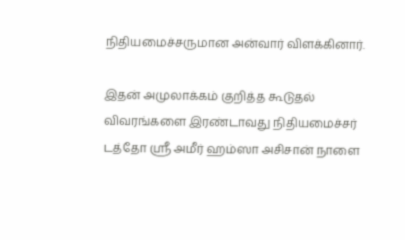நிதியமைச்சருமான அன்வார் விளக்கினார்.

இதன் அமுலாக்கம் குறித்த கூடுதல் விவரங்களை இரண்டாவது நிதியமைச்சர் டத்தோ ஸ்ரீ அமீர் ஹம்ஸா அசிசான் நாளை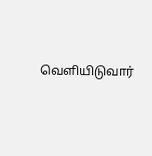வெளியிடுவார்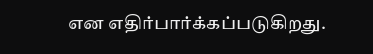என எதிர்பார்க்கப்படுகிறது.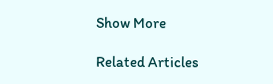Show More

Related Articles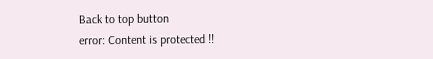Back to top button
error: Content is protected !!